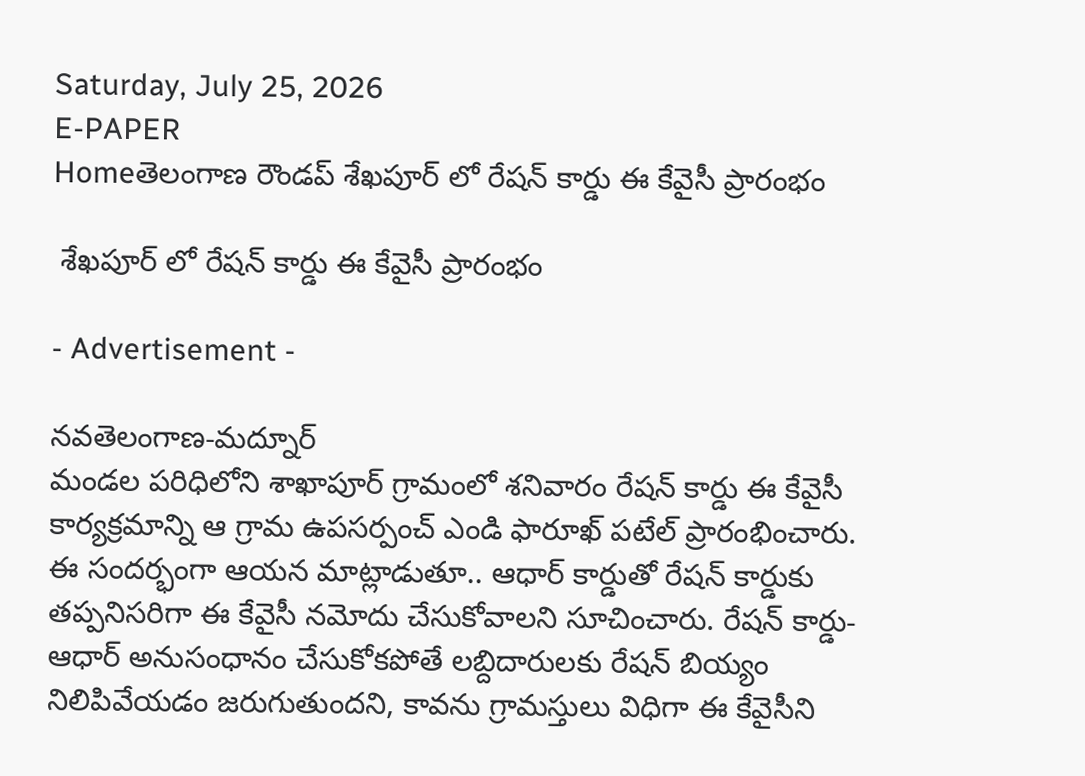Saturday, July 25, 2026
E-PAPER
Homeతెలంగాణ రౌండప్ శేఖపూర్ లో రేషన్ కార్డు ఈ కేవైసీ ప్రారంభం

 శేఖపూర్ లో రేషన్ కార్డు ఈ కేవైసీ ప్రారంభం

- Advertisement -

నవతెలంగాణ-మద్నూర్
మండల పరిధిలోని శాఖాపూర్ గ్రామంలో శనివారం రేషన్ కార్డు ఈ కేవైసీ కార్యక్రమాన్ని ఆ గ్రామ ఉపసర్పంచ్ ఎండి ఫారూఖ్ పటేల్ ప్రారంభించారు. ఈ సందర్భంగా ఆయన మాట్లాడుతూ.. ఆధార్ కార్డుతో రేషన్ కార్డుకు తప్పనిసరిగా ఈ కేవైసీ నమోదు చేసుకోవాలని సూచించారు. రేషన్ కార్డు- ఆధార్ అనుసంధానం చేసుకోకపోతే లబ్దిదారులకు రేషన్ బియ్యం నిలిపివేయడం జరుగుతుందని, కావను గ్రామస్తులు విధిగా ఈ కేవైసీని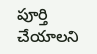పూర్తి చేయాలని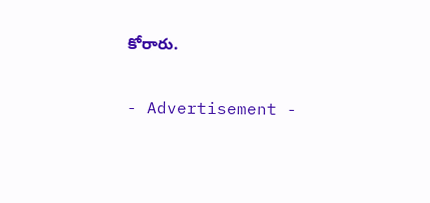కోరారు.

- Advertisement -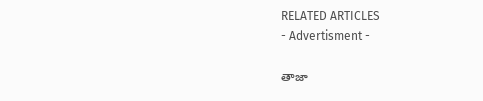RELATED ARTICLES
- Advertisment -

తాజా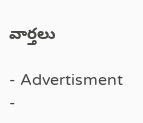వార్తలు

- Advertisment -